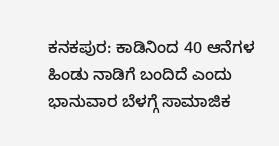ಕನಕಪುರ: ಕಾಡಿನಿಂದ 40 ಆನೆಗಳ ಹಿಂಡು ನಾಡಿಗೆ ಬಂದಿದೆ ಎಂದು ಭಾನುವಾರ ಬೆಳಗ್ಗೆ ಸಾಮಾಜಿಕ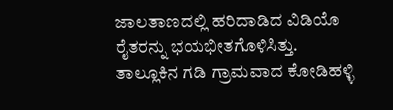ಜಾಲತಾಣದಲ್ಲಿ ಹರಿದಾಡಿದ ವಿಡಿಯೊ ರೈತರನ್ನು ಭಯಭೀತಗೊಳಿಸಿತ್ತು.
ತಾಲ್ಲೂಕಿನ ಗಡಿ ಗ್ರಾಮವಾದ ಕೋಡಿಹಳ್ಳಿ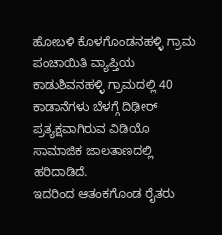ಹೋಬಳಿ ಕೊಳಗೊಂಡನಹಳ್ಳಿ ಗ್ರಾಮ ಪಂಚಾಯಿತಿ ವ್ಯಾಪ್ತಿಯ ಕಾಡುಶಿವನಹಳ್ಳಿ ಗ್ರಾಮದಲ್ಲಿ 40 ಕಾಡಾನೆಗಳು ಬೆಳಗ್ಗೆ ದಿಢೀರ್ ಪ್ರತ್ಯಕ್ಷವಾಗಿರುವ ವಿಡಿಯೊ ಸಾಮಾಜಿಕ ಜಾಲತಾಣದಲ್ಲಿ ಹರಿದಾಡಿದೆ.
ಇದರಿಂದ ಆತಂಕಗೊಂಡ ರೈತರು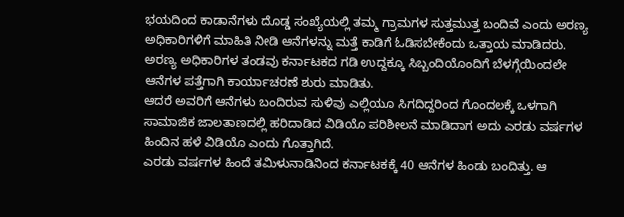ಭಯದಿಂದ ಕಾಡಾನೆಗಳು ದೊಡ್ಡ ಸಂಖ್ಯೆಯಲ್ಲಿ ತಮ್ಮ ಗ್ರಾಮಗಳ ಸುತ್ತಮುತ್ತ ಬಂದಿವೆ ಎಂದು ಅರಣ್ಯ ಅಧಿಕಾರಿಗಳಿಗೆ ಮಾಹಿತಿ ನೀಡಿ ಆನೆಗಳನ್ನು ಮತ್ತೆ ಕಾಡಿಗೆ ಓಡಿಸಬೇಕೆಂದು ಒತ್ತಾಯ ಮಾಡಿದರು.
ಅರಣ್ಯ ಅಧಿಕಾರಿಗಳ ತಂಡವು ಕರ್ನಾಟಕದ ಗಡಿ ಉದ್ದಕ್ಕೂ ಸಿಬ್ಬಂದಿಯೊಂದಿಗೆ ಬೆಳಗ್ಗೆಯಿಂದಲೇ ಆನೆಗಳ ಪತ್ತೆಗಾಗಿ ಕಾರ್ಯಾಚರಣೆ ಶುರು ಮಾಡಿತು.
ಆದರೆ ಅವರಿಗೆ ಆನೆಗಳು ಬಂದಿರುವ ಸುಳಿವು ಎಲ್ಲಿಯೂ ಸಿಗದಿದ್ದರಿಂದ ಗೊಂದಲಕ್ಕೆ ಒಳಗಾಗಿ ಸಾಮಾಜಿಕ ಜಾಲತಾಣದಲ್ಲಿ ಹರಿದಾಡಿದ ವಿಡಿಯೊ ಪರಿಶೀಲನೆ ಮಾಡಿದಾಗ ಅದು ಎರಡು ವರ್ಷಗಳ ಹಿಂದಿನ ಹಳೆ ವಿಡಿಯೊ ಎಂದು ಗೊತ್ತಾಗಿದೆ.
ಎರಡು ವರ್ಷಗಳ ಹಿಂದೆ ತಮಿಳುನಾಡಿನಿಂದ ಕರ್ನಾಟಕಕ್ಕೆ 40 ಆನೆಗಳ ಹಿಂಡು ಬಂದಿತ್ತು. ಆ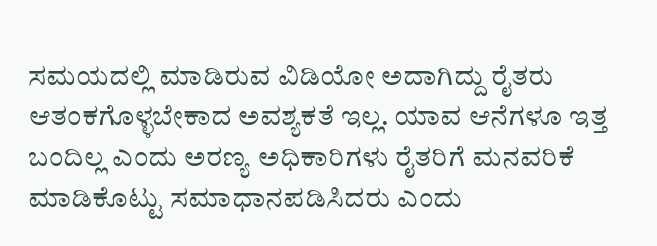ಸಮಯದಲ್ಲಿ ಮಾಡಿರುವ ವಿಡಿಯೋ ಅದಾಗಿದ್ದು ರೈತರು ಆತಂಕಗೊಳ್ಳಬೇಕಾದ ಅವಶ್ಯಕತೆ ಇಲ್ಲ. ಯಾವ ಆನೆಗಳೂ ಇತ್ತ ಬಂದಿಲ್ಲ ಎಂದು ಅರಣ್ಯ ಅಧಿಕಾರಿಗಳು ರೈತರಿಗೆ ಮನವರಿಕೆ ಮಾಡಿಕೊಟ್ಟು ಸಮಾಧಾನಪಡಿಸಿದರು ಎಂದು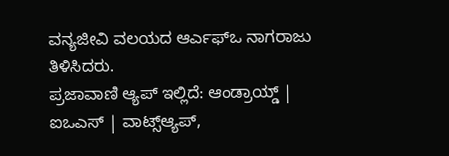ವನ್ಯಜೀವಿ ವಲಯದ ಆರ್ಎಫ್ಒ ನಾಗರಾಜು ತಿಳಿಸಿದರು.
ಪ್ರಜಾವಾಣಿ ಆ್ಯಪ್ ಇಲ್ಲಿದೆ: ಆಂಡ್ರಾಯ್ಡ್ | ಐಒಎಸ್ | ವಾಟ್ಸ್ಆ್ಯಪ್,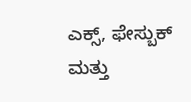ಎಕ್ಸ್, ಫೇಸ್ಬುಕ್ ಮತ್ತು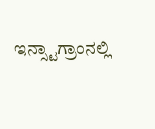ಇನ್ಸ್ಟಾಗ್ರಾಂನಲ್ಲಿ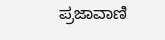ಪ್ರಜಾವಾಣಿ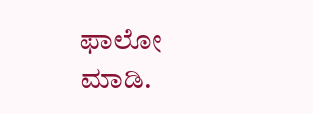ಫಾಲೋ ಮಾಡಿ.